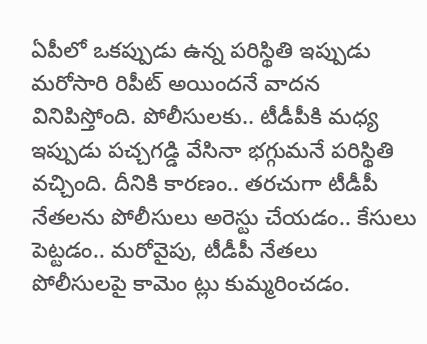ఏపీలో ఒకప్పుడు ఉన్న పరిస్థితి ఇప్పుడు మరోసారి రిపీట్ అయిందనే వాదన వినిపిస్తోంది. పోలీసులకు.. టీడీపీకి మధ్య ఇప్పుడు పచ్చగడ్డి వేసినా భగ్గుమనే పరిస్థితి వచ్చింది. దీనికి కారణం.. తరచుగా టీడీపీ నేతలను పోలీసులు అరెస్టు చేయడం.. కేసులు పెట్టడం.. మరోవైపు, టీడీపీ నేతలు పోలీసులపై కామెం ట్లు కుమ్మరించడం.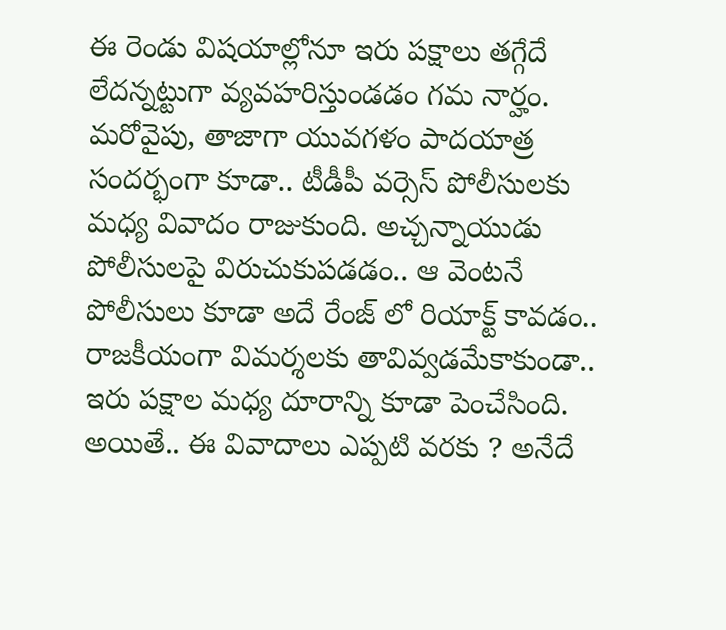ఈ రెండు విషయాల్లోనూ ఇరు పక్షాలు తగ్గేదే లేదన్నట్టుగా వ్యవహరిస్తుండడం గమ నార్హం.
మరోవైపు, తాజాగా యువగళం పాదయాత్ర సందర్భంగా కూడా.. టీడీపీ వర్సెస్ పోలీసులకు మధ్య వివాదం రాజుకుంది. అచ్చన్నాయుడు పోలీసులపై విరుచుకుపడడం.. ఆ వెంటనే పోలీసులు కూడా అదే రేంజ్ లో రియాక్ట్ కావడం.. రాజకీయంగా విమర్శలకు తావివ్వడమేకాకుండా.. ఇరు పక్షాల మధ్య దూరాన్ని కూడా పెంచేసింది. అయితే.. ఈ వివాదాలు ఎప్పటి వరకు ? అనేదే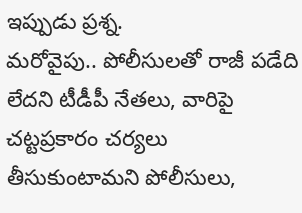ఇప్పుడు ప్రశ్న.
మరోవైపు.. పోలీసులతో రాజీ పడేది లేదని టీడీపీ నేతలు, వారిపై చట్టప్రకారం చర్యలు తీసుకుంటామని పోలీసులు,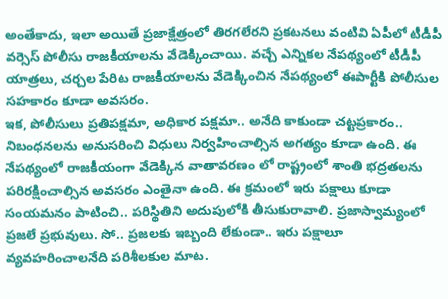అంతేకాదు, ఇలా అయితే ప్రజాక్షేత్రంలో తిరగలేరని ప్రకటనలు వంటివి ఏపీలో టీడీపీ వర్సెస్ పోలీసు రాజకీయాలను వేడెక్కించాయి. వచ్చే ఎన్నికల నేపథ్యంలో టీడీపీ యాత్రలు, చర్చల పేరిట రాజకీయాలను వేడెక్కించిన నేపథ్యంలో ఈపార్టీకి పోలీసుల సహకారం కూడా అవసరం.
ఇక, పోలీసులు ప్రతిపక్షమా, అధికార పక్షమా.. అనేది కాకుండా చట్టప్రకారం.. నిబంధనలను అనుసరించి విధులు నిర్వహించాల్సిన అగత్యం కూడా ఉంది. ఈ నేపథ్యంలో రాజకీయంగా వేడెక్కిన వాతావరణం లో రాష్ట్రంలో శాంతి భద్రతలను పరిరక్షించాల్సిన అవసరం ఎంతైనా ఉంది. ఈ క్రమంలో ఇరు పక్షాలు కూడా సంయమనం పాటించి.. పరిస్థితిని అదుపులోకి తీసుకురావాలి. ప్రజాస్వామ్యంలో ప్రజలే ప్రభువులు. సో.. ప్రజలకు ఇబ్బంది లేకుండా.. ఇరు పక్షాలూ వ్యవహరించాలనేది పరిశీలకుల మాట.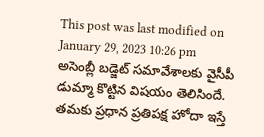This post was last modified on January 29, 2023 10:26 pm
అసెంబ్లీ బడ్జెట్ సమావేశాలకు వైసీపీ డుమ్మా కొట్టిన విషయం తెలిసిందే. తమకు ప్రధాన ప్రతిపక్ష హోదా ఇస్తే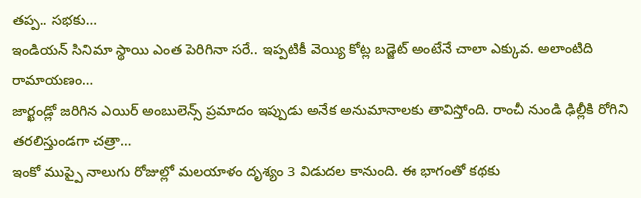తప్ప.. సభకు…
ఇండియన్ సినిమా స్థాయి ఎంత పెరిగినా సరే.. ఇప్పటికీ వెయ్యి కోట్ల బడ్జెట్ అంటేనే చాలా ఎక్కువ. అలాంటిది రామాయణం…
జార్ఖండ్లో జరిగిన ఎయిర్ అంబులెన్స్ ప్రమాదం ఇప్పుడు అనేక అనుమానాలకు తావిస్తోంది. రాంచీ నుండి ఢిల్లీకి రోగిని తరలిస్తుండగా చత్రా…
ఇంకో ముప్పై నాలుగు రోజుల్లో మలయాళం దృశ్యం 3 విడుదల కానుంది. ఈ భాగంతో కథకు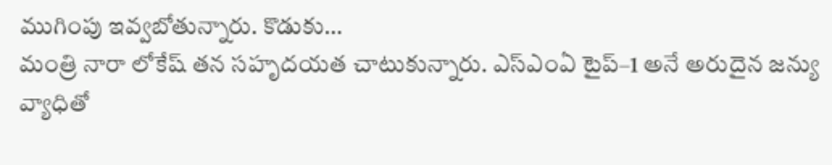ముగింపు ఇవ్వబోతున్నారు. కొడుకు…
మంత్రి నారా లోకేష్ తన సహృదయత చాటుకున్నారు. ఎస్ఎంఏ టైప్–1 అనే అరుదైన జన్యు వ్యాధితో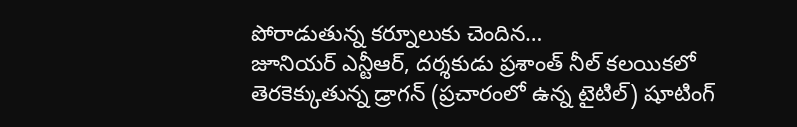పోరాడుతున్న కర్నూలుకు చెందిన…
జూనియర్ ఎన్టీఆర్, దర్శకుడు ప్రశాంత్ నీల్ కలయికలో తెరకెక్కుతున్న డ్రాగన్ (ప్రచారంలో ఉన్న టైటిల్) షూటింగ్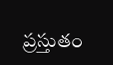ప్రస్తుతం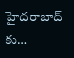హైదరాబాద్ కు…